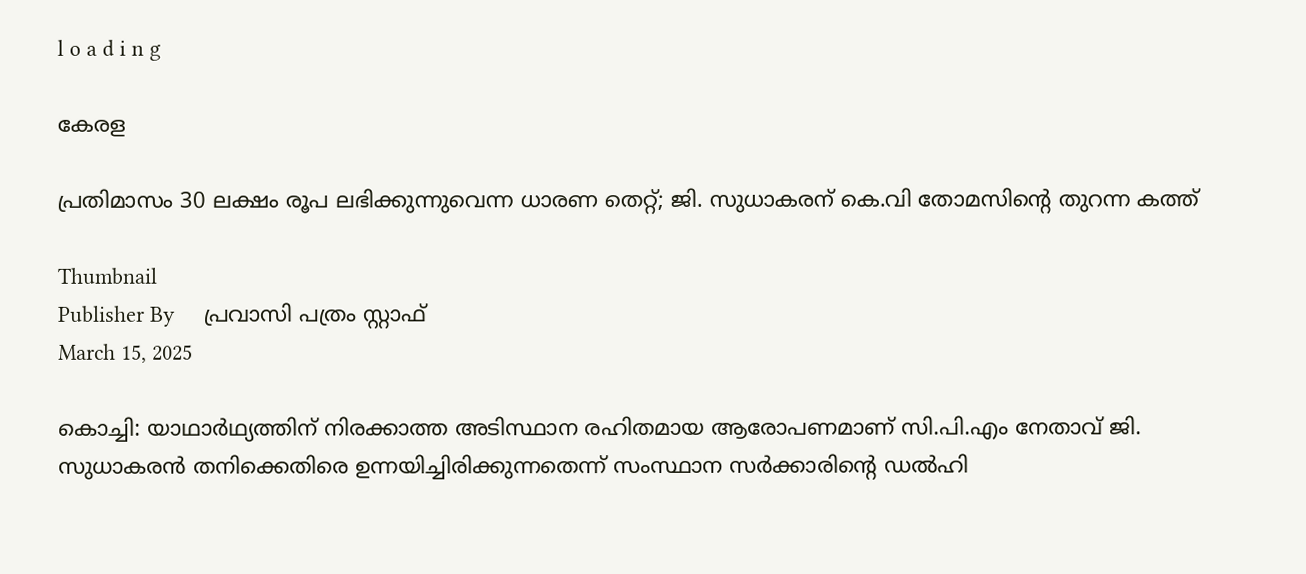l o a d i n g

കേരള

പ്രതിമാസം 30 ലക്ഷം രൂപ ലഭിക്കുന്നുവെന്ന ധാരണ തെറ്റ്; ജി. സുധാകരന് കെ.വി തോമസിന്റെ തുറന്ന കത്ത്

Thumbnail
Publisher By     പ്രവാസി പത്രം സ്റ്റാഫ്
March 15, 2025

കൊച്ചി: യാഥാര്‍ഥ്യത്തിന് നിരക്കാത്ത അടിസ്ഥാന രഹിതമായ ആരോപണമാണ് സി.പി.എം നേതാവ് ജി. സുധാകരന്‍ തനിക്കെതിരെ ഉന്നയിച്ചിരിക്കുന്നതെന്ന് സംസ്ഥാന സര്‍ക്കാരിന്റെ ഡല്‍ഹി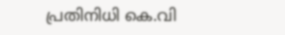പ്രതിനിധി കെ.വി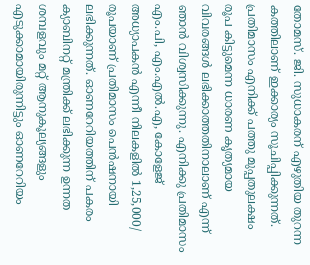തോമസ്. ജി. സുധാകരന് എഴുതിയ തുറന്ന കത്തിലാണ് ഇക്കാര്യം സൂചിപ്പിക്കുന്നത്. പ്രതിമാസം എനിക്ക് പത്തു മുപ്പതുലക്ഷം രൂപ കിട്ടുമെന്ന ധാരണ കൃത്യമായ വിവരങ്ങള്‍ ലഭിക്കാത്തതിനാലാണ് എന്ന് ഞാന്‍ വിശ്വസിക്കുന്നു. എനിക്കു പ്രതിമാസം എം.പി, എം.എല്‍.എ, കോളേജ് അധ്യാപകന്‍ എന്നീ നിലകളില്‍ 1,25,000/ രൂപയാണ് പ്രതിമാസം പെന്‍ഷനായി ലഭിക്കുന്നത്. ഓണറേറിയത്തിന് പകരം ക്യാബിനറ്റ് മന്ത്രിക്ക് ലഭിക്കുന്ന ഉന്നത ശമ്പളവും മറ്റ് ആനുകൂല്യങ്ങളും എടുക്കാമായിരുന്നിട്ടും ഓണറേറിയം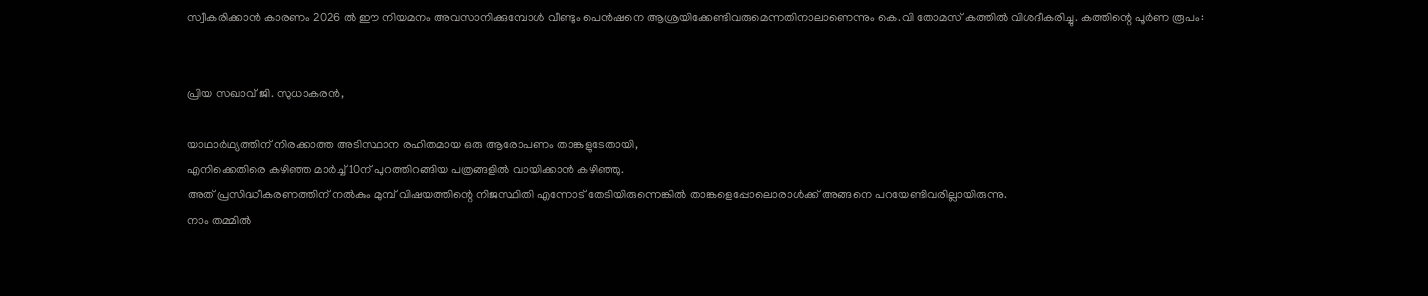സ്വീകരിക്കാന്‍ കാരണം 2026 ല്‍ ഈ നിയമനം അവസാനിക്കുമ്പോള്‍ വീണ്ടും പെന്‍ഷനെ ആശ്രയിക്കേണ്ടിവരുമെന്നതിനാലാണെന്നും കെ.വി തോമസ് കത്തില്‍ വിശദീകരിച്ചു. കത്തിന്റെ പൂര്‍ണ രൂപം:


പ്രിയ സഖാവ് ജി. സുധാകരന്‍,

യാഥാര്‍ഥ്യത്തിന് നിരക്കാത്ത അടിസ്ഥാന രഹിതമായ ഒരു ആരോപണം താങ്കളുടേതായി,
എനിക്കെതിരെ കഴിഞ്ഞ മാര്‍ച്ച് 10ന് പുറത്തിറങ്ങിയ പത്രങ്ങളില്‍ വായിക്കാന്‍ കഴിഞ്ഞു.
അത് പ്രസിദ്ധീകരണത്തിന് നല്‍കും മുമ്പ് വിഷയത്തിന്റെ നിജസ്ഥിതി എന്നോട് തേടിയിരുന്നെങ്കില്‍ താങ്കളെപ്പോലൊരാള്‍ക്ക് അങ്ങനെ പറയേണ്ടിവരില്ലായിരുന്നു.
നാം തമ്മില്‍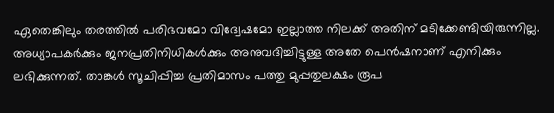ഏതെങ്കിലും തരത്തില്‍ പരിഭവമോ വിദ്വേഷമോ ഇല്ലാത്ത നിലക്ക് അതിന് മടിക്കേണ്ടിയിരുന്നില്ല.
അധ്യാപകര്‍ക്കും ജനപ്രതിനിധികള്‍ക്കും അനുവദിച്ചിട്ടുള്ള അതേ പെന്‍ഷനാണ് എനിക്കും ലഭിക്കുന്നത്. താങ്കള്‍ സൂചിപ്പിച്ച പ്രതിമാസം പത്തു മുപ്പതുലക്ഷം രൂപ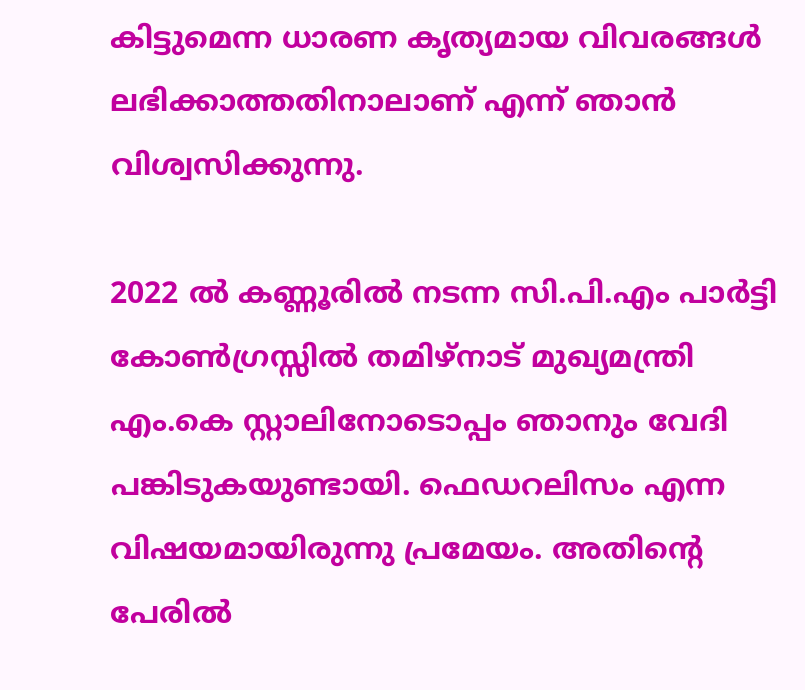കിട്ടുമെന്ന ധാരണ കൃത്യമായ വിവരങ്ങള്‍ ലഭിക്കാത്തതിനാലാണ് എന്ന് ഞാന്‍ വിശ്വസിക്കുന്നു.

2022 ല്‍ കണ്ണൂരില്‍ നടന്ന സി.പി.എം പാര്‍ട്ടി കോണ്‍ഗ്രസ്സില്‍ തമിഴ്‌നാട് മുഖ്യമന്ത്രി എം.കെ സ്റ്റാലിനോടൊപ്പം ഞാനും വേദി പങ്കിടുകയുണ്ടായി. ഫെഡറലിസം എന്ന വിഷയമായിരുന്നു പ്രമേയം. അതിന്റെ പേരില്‍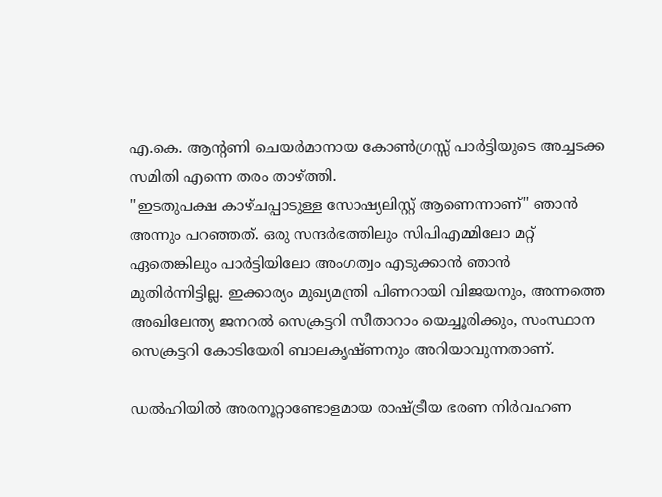എ.കെ. ആന്റണി ചെയര്‍മാനായ കോണ്‍ഗ്രസ്സ് പാര്‍ട്ടിയുടെ അച്ചടക്ക സമിതി എന്നെ തരം താഴ്ത്തി.
''ഇടതുപക്ഷ കാഴ്ചപ്പാടുള്ള സോഷ്യലിസ്റ്റ് ആണെന്നാണ്'' ഞാന്‍ അന്നും പറഞ്ഞത്. ഒരു സന്ദര്‍ഭത്തിലും സിപിഎമ്മിലോ മറ്റ് ഏതെങ്കിലും പാര്‍ട്ടിയിലോ അംഗത്വം എടുക്കാന്‍ ഞാന്‍ മുതിര്‍ന്നിട്ടില്ല. ഇക്കാര്യം മുഖ്യമന്ത്രി പിണറായി വിജയനും, അന്നത്തെ അഖിലേന്ത്യ ജനറല്‍ സെക്രട്ടറി സീതാറാം യെച്ചൂരിക്കും, സംസ്ഥാന സെക്രട്ടറി കോടിയേരി ബാലകൃഷ്ണനും അറിയാവുന്നതാണ്.

ഡല്‍ഹിയില്‍ അരനൂറ്റാണ്ടോളമായ രാഷ്ട്രീയ ഭരണ നിര്‍വഹണ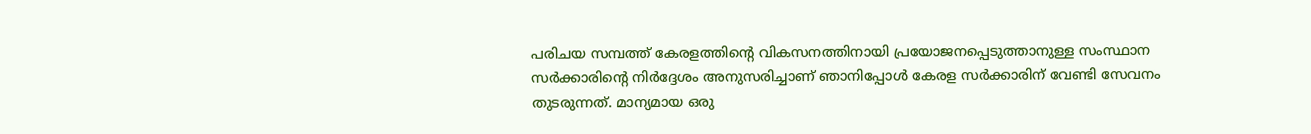പരിചയ സമ്പത്ത് കേരളത്തിന്റെ വികസനത്തിനായി പ്രയോജനപ്പെടുത്താനുള്ള സംസ്ഥാന സര്‍ക്കാരിന്റെ നിര്‍ദ്ദേശം അനുസരിച്ചാണ് ഞാനിപ്പോള്‍ കേരള സര്‍ക്കാരിന് വേണ്ടി സേവനം തുടരുന്നത്. മാന്യമായ ഒരു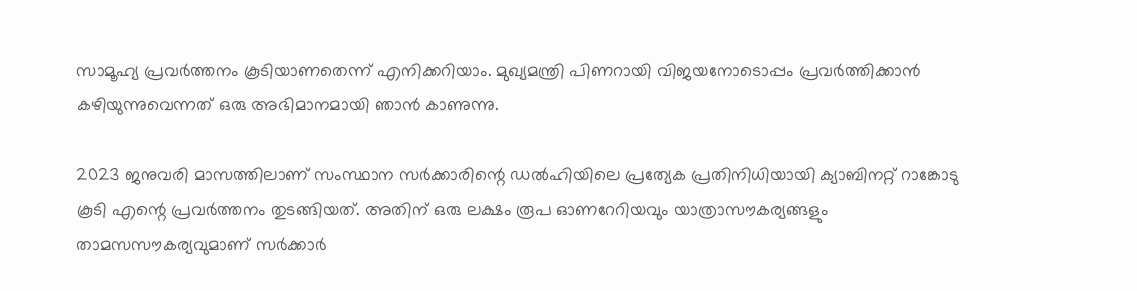സാമൂഹ്യ പ്രവര്‍ത്തനം കൂടിയാണതെന്ന് എനിക്കറിയാം. മുഖ്യമന്ത്രി പിണറായി വിജയനോടൊപ്പം പ്രവര്‍ത്തിക്കാന്‍ കഴിയുന്നുവെന്നത് ഒരു അഭിമാനമായി ഞാന്‍ കാണുന്നു.

2023 ജനുവരി മാസത്തിലാണ് സംസ്ഥാന സര്‍ക്കാരിന്റെ ഡല്‍ഹിയിലെ പ്രത്യേക പ്രതിനിധിയായി ക്യാബിനറ്റ് റാങ്കോടു കൂടി എന്റെ പ്രവര്‍ത്തനം തുടങ്ങിയത്. അതിന് ഒരു ലക്ഷം രൂപ ഓണറേറിയവും യാത്രാസൗകര്യങ്ങളും താമസസൗകര്യവുമാണ് സര്‍ക്കാര്‍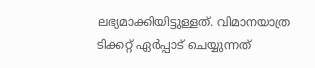ലഭ്യമാക്കിയിട്ടുള്ളത്. വിമാനയാത്ര ടിക്കറ്റ് ഏര്‍പ്പാട് ചെയ്യുന്നത്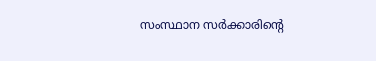സംസ്ഥാന സര്‍ക്കാരിന്റെ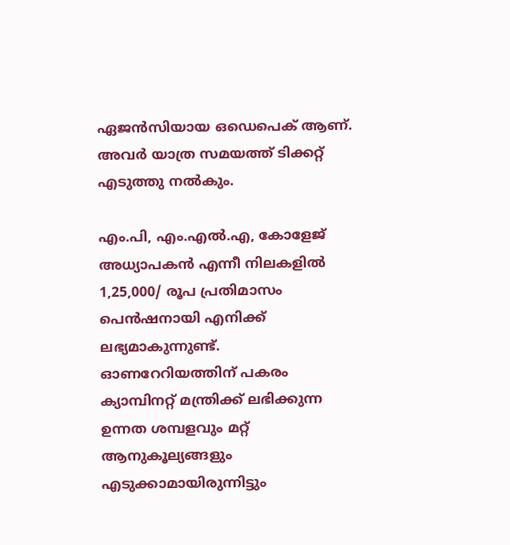ഏജന്‍സിയായ ഒഡെപെക് ആണ്. അവര്‍ യാത്ര സമയത്ത് ടിക്കറ്റ് എടുത്തു നല്‍കും.

എം.പി, എം.എല്‍.എ, കോളേജ് അധ്യാപകന്‍ എന്നീ നിലകളില്‍ 1,25,000/ രൂപ പ്രതിമാസം പെന്‍ഷനായി എനിക്ക് ലഭ്യമാകുന്നുണ്ട്.
ഓണറേറിയത്തിന് പകരം ക്യാമ്പിനറ്റ് മന്ത്രിക്ക് ലഭിക്കുന്ന ഉന്നത ശമ്പളവും മറ്റ് ആനുകൂല്യങ്ങളും എടുക്കാമായിരുന്നിട്ടും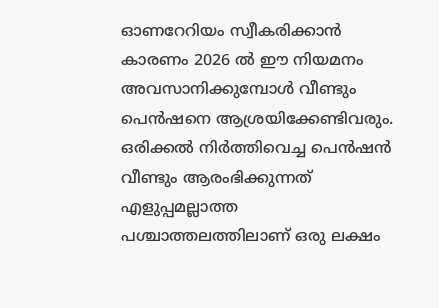ഓണറേറിയം സ്വീകരിക്കാന്‍ കാരണം 2026 ല്‍ ഈ നിയമനം അവസാനിക്കുമ്പോള്‍ വീണ്ടും പെന്‍ഷനെ ആശ്രയിക്കേണ്ടിവരും. ഒരിക്കല്‍ നിര്‍ത്തിവെച്ച പെന്‍ഷന്‍ വീണ്ടും ആരംഭിക്കുന്നത് എളുപ്പമല്ലാത്ത പശ്ചാത്തലത്തിലാണ് ഒരു ലക്ഷം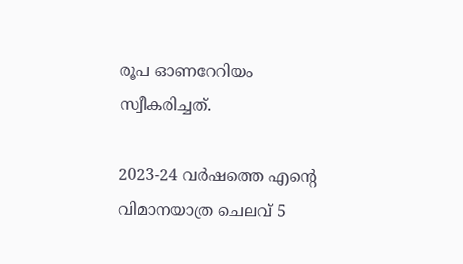രൂപ ഓണറേറിയം സ്വീകരിച്ചത്.

2023-24 വര്‍ഷത്തെ എന്റെ വിമാനയാത്ര ചെലവ് 5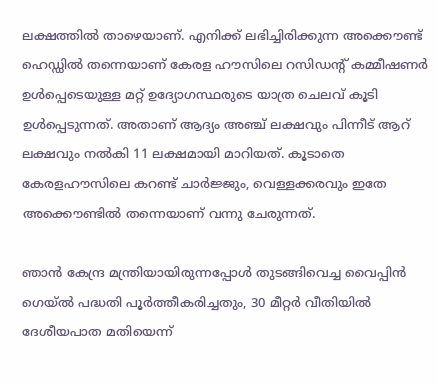ലക്ഷത്തില്‍ താഴെയാണ്. എനിക്ക് ലഭിച്ചിരിക്കുന്ന അക്കൌണ്ട് ഹെഡ്ഡില്‍ തന്നെയാണ് കേരള ഹൗസിലെ റസിഡന്റ് കമ്മീഷണര്‍ ഉള്‍പ്പെടെയുള്ള മറ്റ് ഉദ്യോഗസ്ഥരുടെ യാത്ര ചെലവ് കൂടി ഉള്‍പ്പെടുന്നത്. അതാണ് ആദ്യം അഞ്ച് ലക്ഷവും പിന്നീട് ആറ് ലക്ഷവും നല്‍കി 11 ലക്ഷമായി മാറിയത്. കൂടാതെ കേരളഹൗസിലെ കറണ്ട് ചാര്‍ജ്ജും, വെള്ളക്കരവും ഇതേ അക്കൌണ്ടില്‍ തന്നെയാണ് വന്നു ചേരുന്നത്.

ഞാന്‍ കേന്ദ്ര മന്ത്രിയായിരുന്നപ്പോള്‍ തുടങ്ങിവെച്ച വൈപ്പിന്‍ ഗെയ്ല്‍ പദ്ധതി പൂര്‍ത്തീകരിച്ചതും, 30 മീറ്റര്‍ വീതിയില്‍ ദേശീയപാത മതിയെന്ന്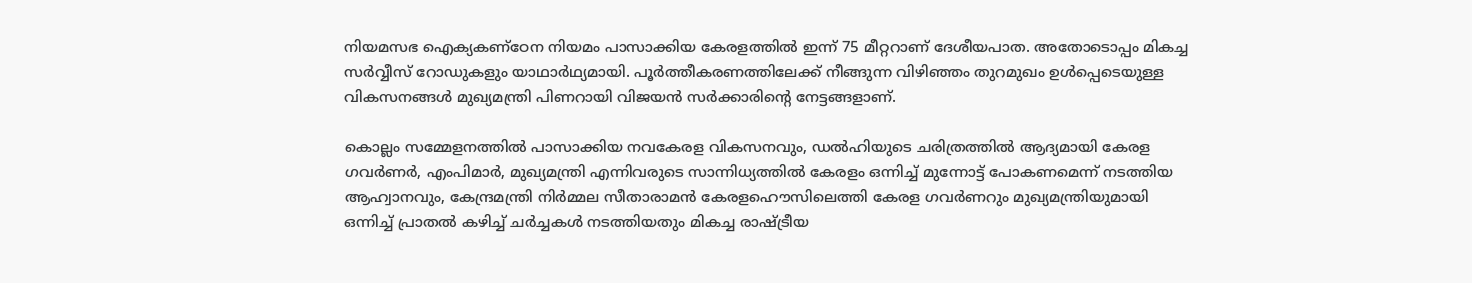നിയമസഭ ഐക്യകണ്‌ഠേന നിയമം പാസാക്കിയ കേരളത്തില്‍ ഇന്ന് 75 മീറ്ററാണ് ദേശീയപാത. അതോടൊപ്പം മികച്ച സര്‍വ്വീസ് റോഡുകളും യാഥാര്‍ഥ്യമായി. പൂര്‍ത്തീകരണത്തിലേക്ക് നീങ്ങുന്ന വിഴിഞ്ഞം തുറമുഖം ഉള്‍പ്പെടെയുള്ള വികസനങ്ങള്‍ മുഖ്യമന്ത്രി പിണറായി വിജയന്‍ സര്‍ക്കാരിന്റെ നേട്ടങ്ങളാണ്.

കൊല്ലം സമ്മേളനത്തില്‍ പാസാക്കിയ നവകേരള വികസനവും, ഡല്‍ഹിയുടെ ചരിത്രത്തില്‍ ആദ്യമായി കേരള ഗവര്‍ണര്‍, എംപിമാര്‍, മുഖ്യമന്ത്രി എന്നിവരുടെ സാന്നിധ്യത്തില്‍ കേരളം ഒന്നിച്ച് മുന്നോട്ട് പോകണമെന്ന് നടത്തിയ ആഹ്വാനവും, കേന്ദ്രമന്ത്രി നിര്‍മ്മല സീതാരാമന്‍ കേരളഹൌസിലെത്തി കേരള ഗവര്‍ണറും മുഖ്യമന്ത്രിയുമായി ഒന്നിച്ച് പ്രാതല്‍ കഴിച്ച് ചര്‍ച്ചകള്‍ നടത്തിയതും മികച്ച രാഷ്ട്രീയ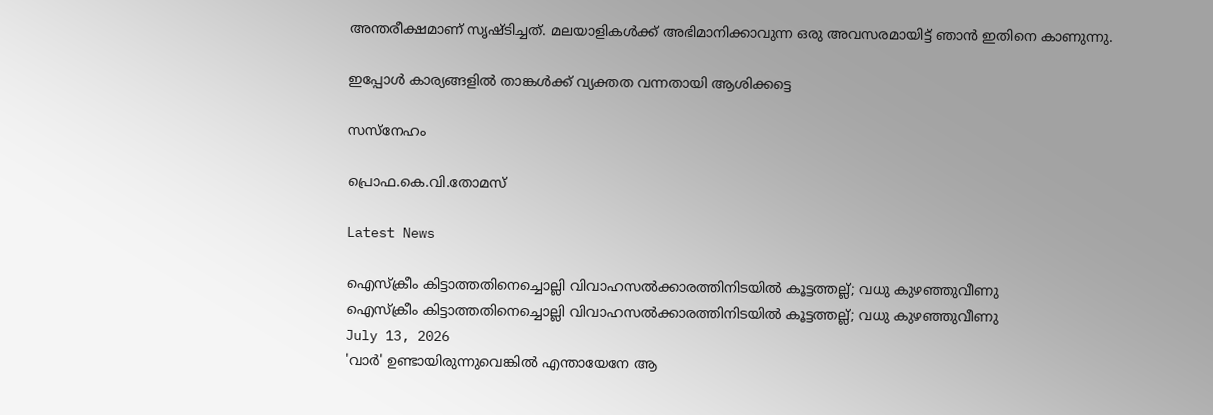അന്തരീക്ഷമാണ് സൃഷ്ടിച്ചത്. മലയാളികള്‍ക്ക് അഭിമാനിക്കാവുന്ന ഒരു അവസരമായിട്ട് ഞാന്‍ ഇതിനെ കാണുന്നു.

ഇപ്പോള്‍ കാര്യങ്ങളില്‍ താങ്കള്‍ക്ക് വ്യക്തത വന്നതായി ആശിക്കട്ടെ

സസ്‌നേഹം

പ്രൊഫ.കെ.വി.തോമസ്

Latest News

ഐസ്‌ക്രീം കിട്ടാത്തതിനെച്ചൊല്ലി വിവാഹസല്‍ക്കാരത്തിനിടയില്‍ കൂട്ടത്തല്ല്; വധു കുഴഞ്ഞുവീണു
ഐസ്‌ക്രീം കിട്ടാത്തതിനെച്ചൊല്ലി വിവാഹസല്‍ക്കാരത്തിനിടയില്‍ കൂട്ടത്തല്ല്; വധു കുഴഞ്ഞുവീണു
July 13, 2026
'വാര്‍' ഉണ്ടായിരുന്നുവെങ്കില്‍ എന്തായേനേ ആ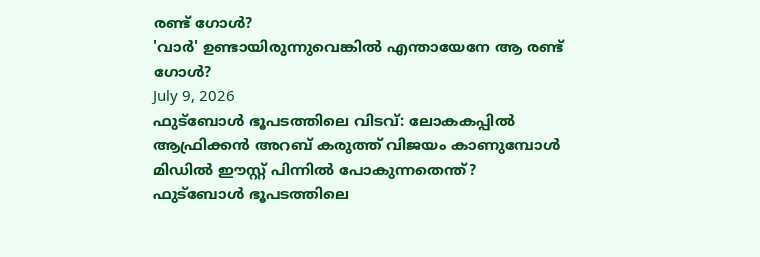രണ്ട് ഗോള്‍?
'വാര്‍' ഉണ്ടായിരുന്നുവെങ്കില്‍ എന്തായേനേ ആ രണ്ട് ഗോള്‍?
July 9, 2026
ഫുട്‌ബോള്‍ ഭൂപടത്തിലെ വിടവ്: ലോകകപ്പില്‍ ആഫ്രിക്കന്‍ അറബ് കരുത്ത് വിജയം കാണുമ്പോള്‍ മിഡില്‍ ഈസ്റ്റ് പിന്നില്‍ പോകുന്നതെന്ത്?
ഫുട്‌ബോള്‍ ഭൂപടത്തിലെ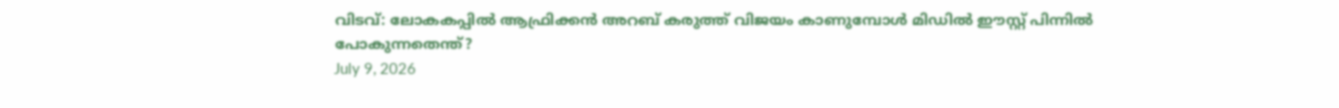വിടവ്: ലോകകപ്പില്‍ ആഫ്രിക്കന്‍ അറബ് കരുത്ത് വിജയം കാണുമ്പോള്‍ മിഡില്‍ ഈസ്റ്റ് പിന്നില്‍ പോകുന്നതെന്ത്?
July 9, 2026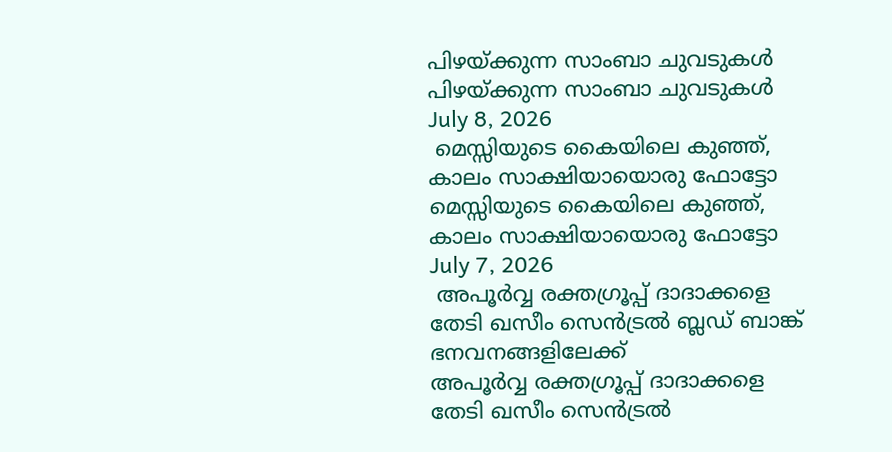പിഴയ്ക്കുന്ന സാംബാ ചുവടുകള്‍
പിഴയ്ക്കുന്ന സാംബാ ചുവടുകള്‍
July 8, 2026
 മെസ്സിയുടെ കൈയിലെ കുഞ്ഞ്, കാലം സാക്ഷിയായൊരു ഫോട്ടോ
മെസ്സിയുടെ കൈയിലെ കുഞ്ഞ്, കാലം സാക്ഷിയായൊരു ഫോട്ടോ
July 7, 2026
 അപൂര്‍വ്വ രക്തഗ്രൂപ്പ് ദാദാക്കളെ തേടി ഖസീം സെന്‍ട്രല്‍ ബ്ലഡ് ബാങ്ക് ഭനവനങ്ങളിലേക്ക്
അപൂര്‍വ്വ രക്തഗ്രൂപ്പ് ദാദാക്കളെ തേടി ഖസീം സെന്‍ട്രല്‍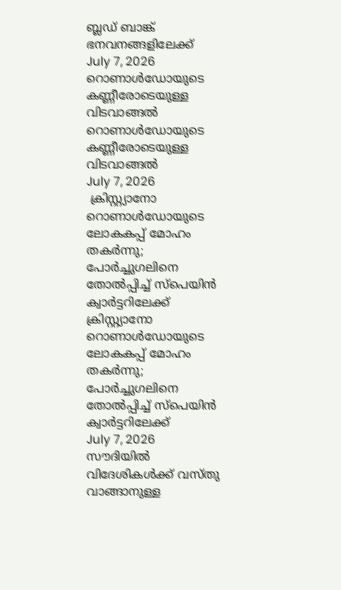ബ്ലഡ് ബാങ്ക് ഭനവനങ്ങളിലേക്ക്
July 7, 2026
റൊണാള്‍ഡോയുടെ കണ്ണീരോടെയുള്ള വിടവാങ്ങല്‍
റൊണാള്‍ഡോയുടെ കണ്ണീരോടെയുള്ള വിടവാങ്ങല്‍
July 7, 2026
 ക്രിസ്റ്റ്യാനോ റൊണാള്‍ഡോയുടെ ലോകകപ്പ് മോഹം തകര്‍ന്നു; പോര്‍ച്ചുഗലിനെ തോല്‍പ്പിച്ച് സ്‌പെയിന്‍ ക്വാര്‍ട്ടറിലേക്ക്
ക്രിസ്റ്റ്യാനോ റൊണാള്‍ഡോയുടെ ലോകകപ്പ് മോഹം തകര്‍ന്നു; പോര്‍ച്ചുഗലിനെ തോല്‍പ്പിച്ച് സ്‌പെയിന്‍ ക്വാര്‍ട്ടറിലേക്ക്
July 7, 2026
സൗദിയില്‍ വിദേശികള്‍ക്ക് വസ്തു വാങ്ങാനുള്ള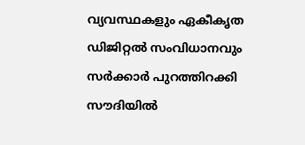വ്യവസ്ഥകളും ഏകീകൃത ഡിജിറ്റല്‍ സംവിധാനവും സര്‍ക്കാര്‍ പുറത്തിറക്കി
സൗദിയില്‍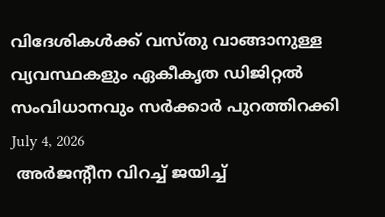വിദേശികള്‍ക്ക് വസ്തു വാങ്ങാനുള്ള വ്യവസ്ഥകളും ഏകീകൃത ഡിജിറ്റല്‍ സംവിധാനവും സര്‍ക്കാര്‍ പുറത്തിറക്കി
July 4, 2026
 അര്‍ജന്റീന വിറച്ച് ജയിച്ച്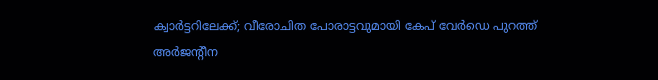ക്വാര്‍ട്ടറിലേക്ക്; വീരോചിത പോരാട്ടവുമായി കേപ് വേര്‍ഡെ പുറത്ത്
അര്‍ജന്റീന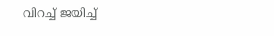വിറച്ച് ജയിച്ച്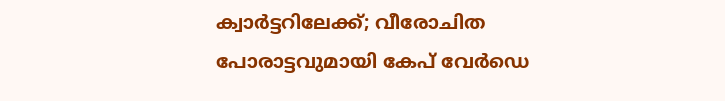ക്വാര്‍ട്ടറിലേക്ക്; വീരോചിത പോരാട്ടവുമായി കേപ് വേര്‍ഡെ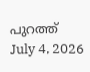പുറത്ത്
July 4, 2026